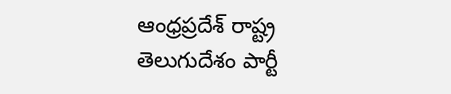ఆంధ్రప్రదేశ్ రాష్ట్ర తెలుగుదేశం పార్టీ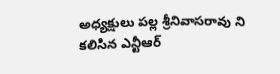అధ్యక్షులు పల్ల శ్రీనివాసరావు ని కలిసిన ఎన్టీఆర్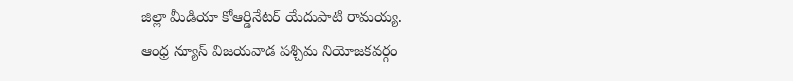జిల్లా మీడియా కోఆర్డినేటర్ యేదుపాటి రామయ్య.
ఆంధ్ర న్యూస్ విజయవాడ పశ్చిమ నియోజకవర్గం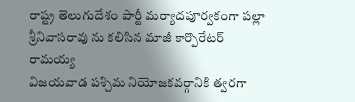రాష్ట్ర తెలుగుదేశం పార్టీ మర్యాదపూర్వకంగా పల్లా శ్రీనివాసరావు ను కలిసిన మాజీ కార్పొరేటర్ రామయ్య
విజయవాడ పశ్చిమ నియోజకవర్గానికి త్వరగా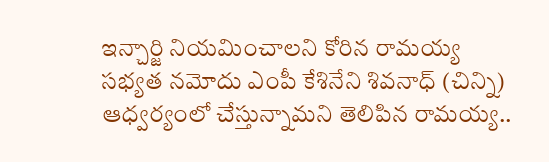ఇన్చార్జి నియమించాలని కోరిన రామయ్య
సభ్యత నమోదు ఎంపీ కేశినేని శివనాధ్ (చిన్ని) ఆధ్వర్యంలో చేస్తున్నామని తెలిపిన రామయ్య..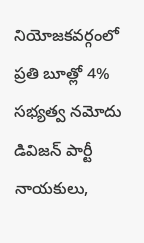నియోజకవర్గంలో ప్రతి బూత్లో 4% సభ్యత్వ నమోదు
డివిజన్ పార్టీ నాయకులు,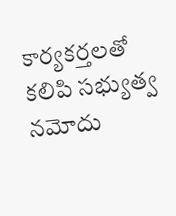కార్యకర్తలతో కలిపి సభ్యుత్వ నమోదు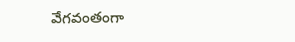వేగవంతంగా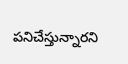పనిచేస్తున్నారని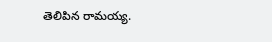తెలిపిన రామయ్య.